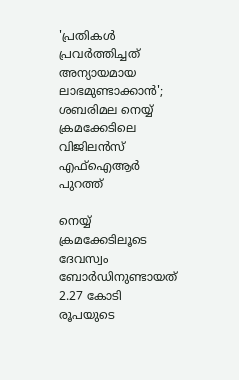'പ്രതികൾ പ്രവർത്തിച്ചത് അന്യായമായ ലാഭമുണ്ടാക്കാൻ'; ശബരിമല നെയ്യ് ക്രമക്കേടിലെ വിജിലൻസ് എഫ്ഐആർ പുറത്ത്

നെയ്യ് ക്രമക്കേടിലൂടെ ദേവസ്വം ബോർഡിനുണ്ടായത് 2.27 കോടി രൂപയുടെ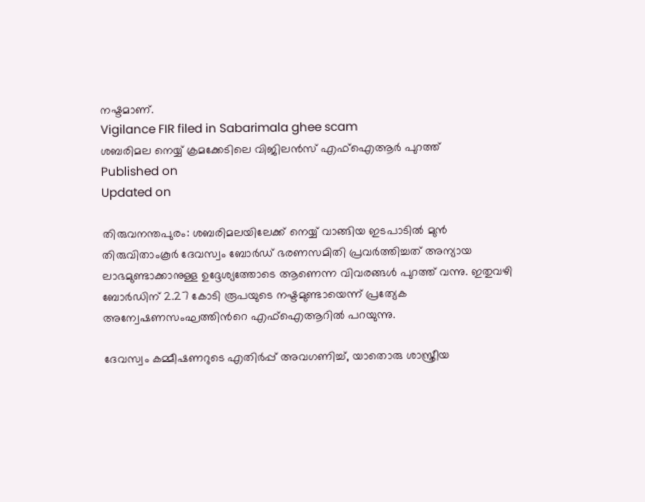നഷ്ടമാണ്.
Vigilance FIR filed in Sabarimala ghee scam
ശബരിമല നെയ്യ് ക്രമക്കേടിലെ വിജിലൻസ് എഫ്ഐആർ പുറത്ത്
Published on
Updated on

തിരുവനന്തപുരം: ശബരിമലയിലേക്ക് നെയ്യ് വാങ്ങിയ ഇടപാടില്‍ മുൻ തിരുവിതാംകൂർ ദേവസ്വം ബോർഡ് ഭരണസമിതി പ്രവർത്തിച്ചത് അന്യായ ലാഭമുണ്ടാക്കാനുള്ള ഉദ്ദേശ്യത്തോടെ ആണെന്ന വിവരങ്ങൾ പുറത്ത് വന്നു. ഇതുവഴി ബോർഡിന് 2.27 കോടി രൂപയുടെ നഷ്ടമുണ്ടായെന്ന് പ്രത്യേക അന്വേഷണസംഘത്തിന്‍റെ എഫ്ഐആറിൽ പറയുന്നു.

ദേവസ്വം കമ്മീഷണറുടെ എതിർപ്പ് അവഗണിച്ച്, യാതൊരു ശാസ്ത്രീയ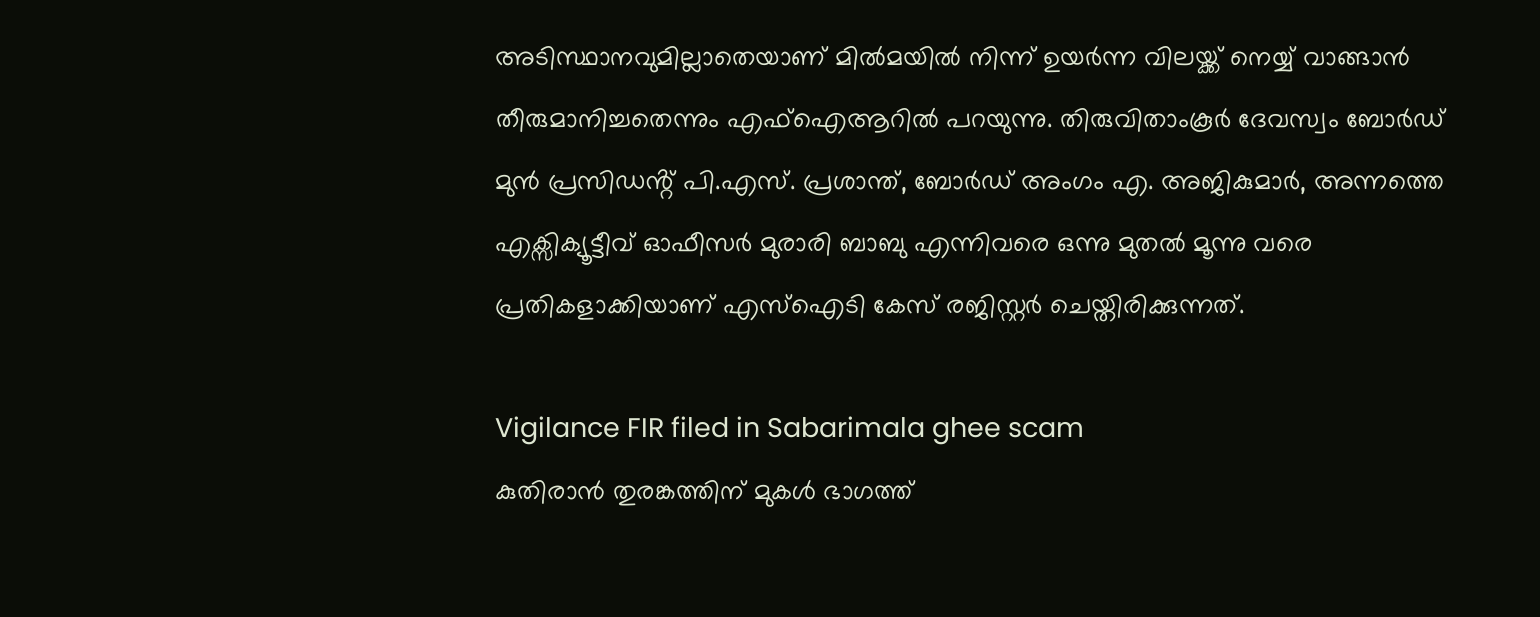അടിസ്ഥാനവുമില്ലാതെയാണ് മിൽമയിൽ നിന്ന് ഉയർന്ന വിലയ്ക്ക് നെയ്യ് വാങ്ങാൻ തീരുമാനിച്ചതെന്നും എഫ്ഐആറിൽ പറയുന്നു. തിരുവിതാംകൂർ ദേവസ്വം ബോർഡ് മുൻ പ്രസിഡൻ്റ് പി.എസ്. പ്രശാന്ത്, ബോർഡ് അംഗം എ. അജികുമാർ, അന്നത്തെ എക്സിക്യൂട്ടീവ് ഓഫീസർ മുരാരി ബാബു എന്നിവരെ ഒന്നു മുതൽ മൂന്നു വരെ പ്രതികളാക്കിയാണ് എസ്ഐടി കേസ് രജിസ്റ്റർ ചെയ്തിരിക്കുന്നത്.

Vigilance FIR filed in Sabarimala ghee scam
കുതിരാൻ തുരങ്കത്തിന് മുകൾ ഭാഗത്ത്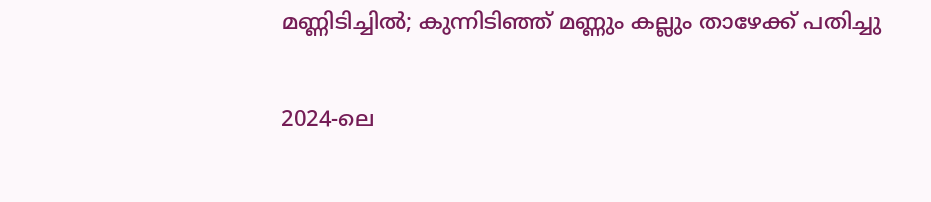മണ്ണിടിച്ചിൽ; കുന്നിടിഞ്ഞ് മണ്ണും കല്ലും താഴേക്ക് പതിച്ചു

2024-ലെ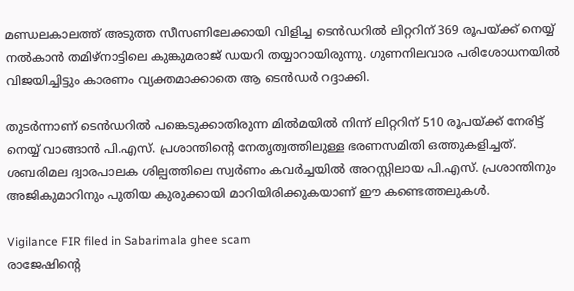മണ്ഡലകാലത്ത് അടുത്ത സീസണിലേക്കായി വിളിച്ച ടെൻഡറിൽ ലിറ്ററിന് 369 രൂപയ്ക്ക് നെയ്യ് നൽകാൻ തമിഴ്‌നാട്ടിലെ കുങ്കുമരാജ് ഡയറി തയ്യാറായിരുന്നു. ഗുണനിലവാര പരിശോധനയിൽ വിജയിച്ചിട്ടും കാരണം വ്യക്തമാക്കാതെ ആ ടെൻഡർ റദ്ദാക്കി.

തുടർന്നാണ് ടെൻഡറിൽ പങ്കെടുക്കാതിരുന്ന മിൽമയിൽ നിന്ന് ലിറ്ററിന് 510 രൂപയ്ക്ക് നേരിട്ട് നെയ്യ് വാങ്ങാൻ പി.എസ്. പ്രശാന്തിൻ്റെ നേതൃത്വത്തിലുള്ള ഭരണസമിതി ഒത്തുകളിച്ചത്. ശബരിമല ദ്വാരപാലക ശില്പത്തിലെ സ്വർണം കവർച്ചയിൽ അറസ്റ്റിലായ പി.എസ്. പ്രശാന്തിനും അജികുമാറിനും പുതിയ കുരുക്കായി മാറിയിരിക്കുകയാണ് ഈ കണ്ടെത്തലുകൾ.

Vigilance FIR filed in Sabarimala ghee scam
രാജേഷിൻ്റെ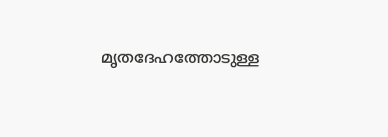മൃതദേഹത്തോടുള്ള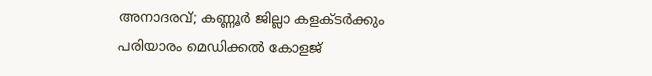അനാദരവ്; കണ്ണൂർ ജില്ലാ കളക്ടർക്കും പരിയാരം മെഡിക്കൽ കോളജ്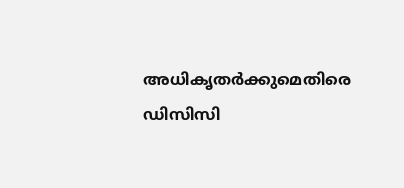അധികൃതർക്കുമെതിരെ ഡിസിസി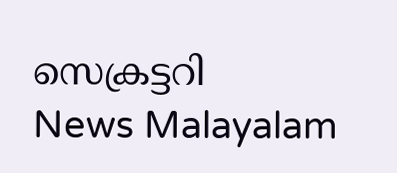സെക്രട്ടറി
News Malayalam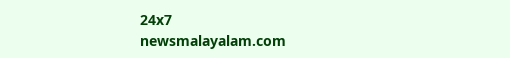24x7
newsmalayalam.com